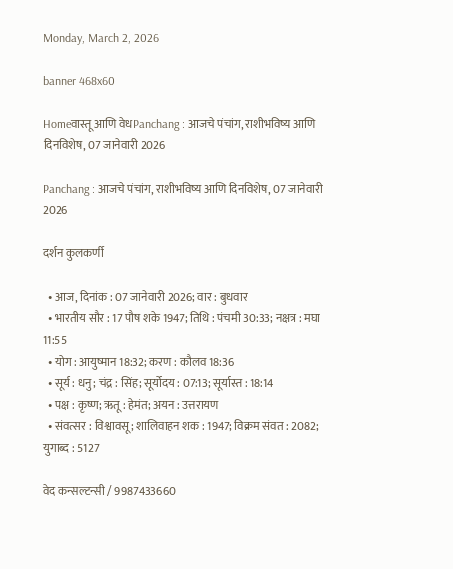Monday, March 2, 2026

banner 468x60

Homeवास्तू आणि वेधPanchang : आजचे पंचांग, राशीभविष्य आणि दिनविशेष, 07 जानेवारी 2026

Panchang : आजचे पंचांग, राशीभविष्य आणि दिनविशेष, 07 जानेवारी 2026

दर्शन कुलकर्णी

  • आज, दिनांक : 07 जानेवारी 2026; वार : बुधवार
  • भारतीय सौर : 17 पौष शके 1947; तिथि : पंचमी 30:33; नक्षत्र : मघा 11:55
  • योग : आयुष्मान 18:32; करण : कौलव 18:36
  • सूर्य : धनु; चंद्र : सिंह; सूर्योदय : 07:13; सूर्यास्त : 18:14
  • पक्ष : कृष्ण; ऋतू : हेमंत; अयन : उत्तरायण
  • संवत्सर : विश्वावसू; शालिवाहन शक : 1947; विक्रम संवत : 2082; युगाब्द : 5127

वेद कन्सल्टन्सी / 9987433660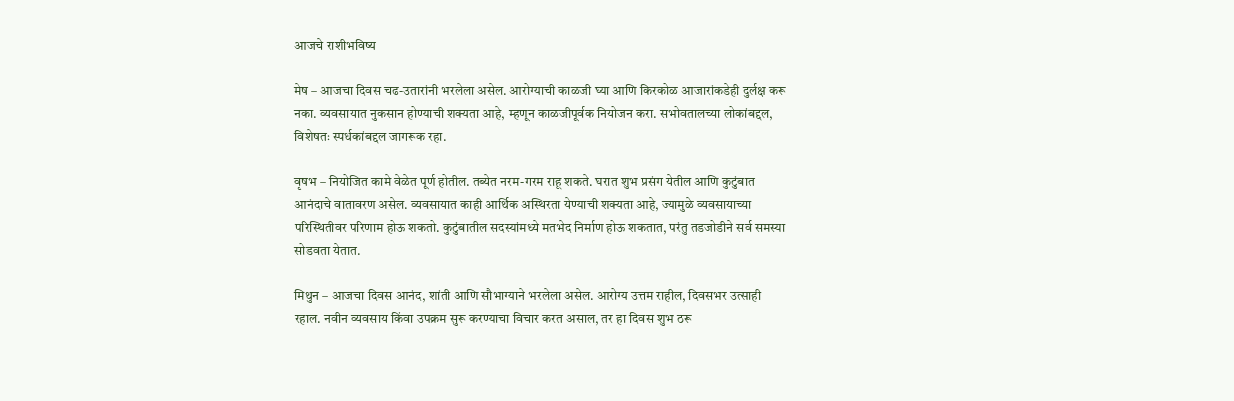आजचे राशीभविष्य

मेष – आजचा दिवस चढ-उतारांनी भरलेला असेल. आरोग्याची काळजी घ्या आणि किरकोळ आजारांकडेही दुर्लक्ष करू नका. व्यवसायात नुकसान होण्याची शक्यता आहे, म्हणून काळजीपूर्वक नियोजन करा. सभोवतालच्या लोकांबद्दल, विशेषतः स्पर्धकांबद्दल जागरूक रहा.

वृषभ – नियोजित कामे वेळेत पूर्ण होतील. तब्येत नरम-गरम राहू शकते. घरात शुभ प्रसंग येतील आणि कुटुंबात आनंदाचे वातावरण असेल. व्यवसायात काही आर्थिक अस्थिरता येण्याची शक्यता आहे, ज्यामुळे व्यवसायाच्या परिस्थितीवर परिणाम होऊ शकतो. कुटुंबातील सदस्यांमध्ये मतभेद निर्माण होऊ शकतात, परंतु तडजोडीने सर्व समस्या सोडवता येतात.

मिथुन – आजचा दिवस आनंद, शांती आणि सौभाग्याने भरलेला असेल. आरोग्य उत्तम राहील, दिवसभर उत्साही रहाल. नवीन व्यवसाय किंवा उपक्रम सुरू करण्याचा विचार करत असाल, तर हा दिवस शुभ ठरू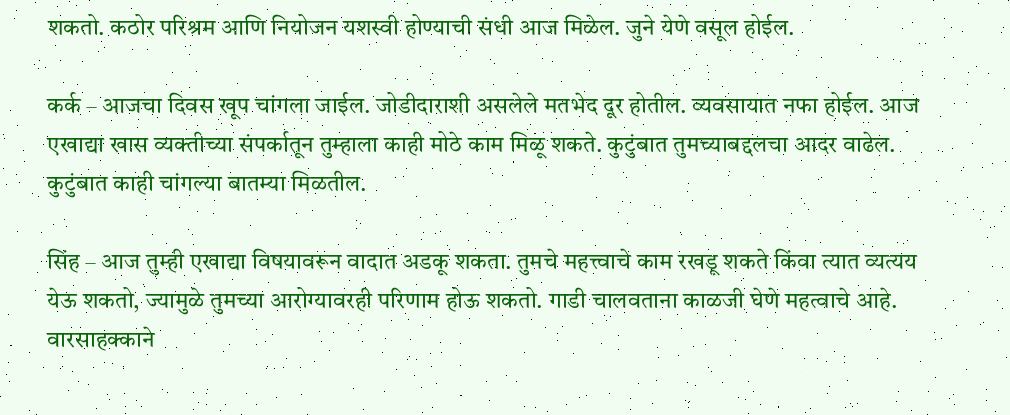शकतो. कठोर परिश्रम आणि नियोजन यशस्वी होण्याची संधी आज मिळेल. जुने येणे वसूल होईल.

कर्क – आजचा दिवस खूप चांगला जाईल. जोडीदाराशी असलेले मतभेद दूर होतील. व्यवसायात नफा होईल. आज एखाद्या खास व्यक्तीच्या संपर्कातून तुम्हाला काही मोठे काम मिळू शकते. कुटुंबात तुमच्याबद्दलचा आदर वाढेल. कुटुंबात काही चांगल्या बातम्या मिळतील.

सिंह – आज तुम्ही एखाद्या विषयावरून वादात अडकू शकता. तुमचे महत्त्वाचे काम रखडू शकते किंवा त्यात व्यत्यय येऊ शकतो, ज्यामुळे तुमच्या आरोग्यावरही परिणाम होऊ शकतो. गाडी चालवताना काळजी घेणे महत्वाचे आहे. वारसाहक्काने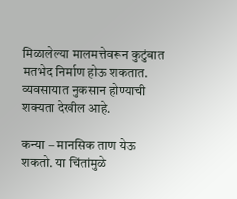मिळालेल्या मालमत्तेवरून कुटुंबात मतभेद निर्माण होऊ शकतात. व्यवसायात नुकसान होण्याची शक्यता देखील आहे.

कन्या – मानसिक ताण येऊ शकतो. या चिंतांमुळे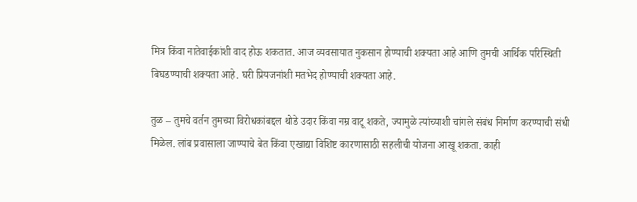मित्र किंवा नातेवाईकांशी वाद होऊ शकतात. आज व्यवसायात नुकसान होण्याची शक्यता आहे आणि तुमची आर्थिक परिस्थिती बिघडण्याची शक्यता आहे. घरी प्रियजनांशी मतभेद होण्याची शक्यता आहे.

तुळ – तुमचे वर्तन तुमच्या विरोधकांबद्दल थोडे उदार किंवा नम्र वाटू शकते, ज्यामुळे त्यांच्याशी चांगले संबंध निर्माण करण्याची संधी मिळेल. लांब प्रवासाला जाण्याचे बेत किंवा एखाद्या विशिष्ट कारणासाठी सहलीची योजना आखू शकता. काही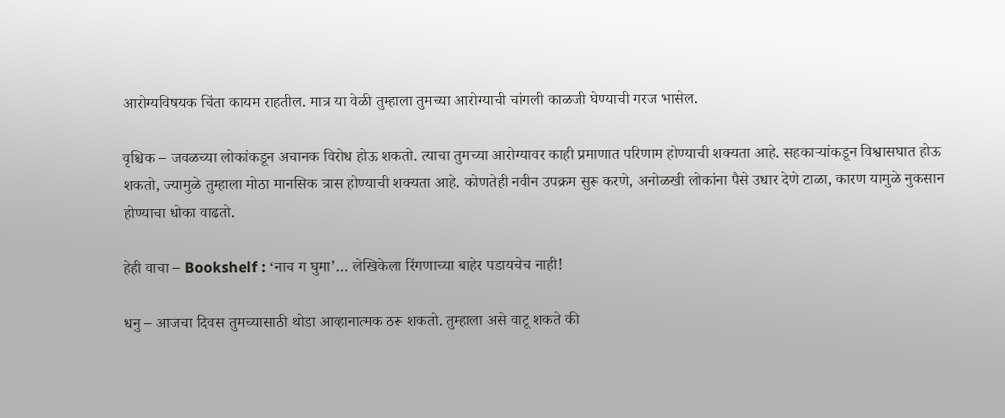आरोग्यविषयक चिंता कायम राहतील. मात्र या वेळी तुम्हाला तुमच्या आरोग्याची चांगली काळजी घेण्याची गरज भासेल.

वृश्चिक – जवळच्या लोकांकडून अचानक विरोध होऊ शकतो. त्याचा तुमच्या आरोग्यावर काही प्रमाणात परिणाम होण्याची शक्यता आहे. सहकाऱ्यांकडून विश्वासघात होऊ शकतो, ज्यामुळे तुम्हाला मोठा मानसिक त्रास होण्याची शक्यता आहे. कोणतेही नवीन उपक्रम सुरू करणे, अनोळखी लोकांना पैसे उधार देणे टाळा, कारण यामुळे नुकसान होण्याचा धोका वाढतो.

हेही वाचा – Bookshelf : ‘नाच ग घुमा’… लेखिकेला रिंगणाच्या बाहेर पडायचेच नाही!

धनु – आजचा दिवस तुमच्यासाठी थोडा आव्हानात्मक ठरू शकतो. तुम्हाला असे वाटू शकते की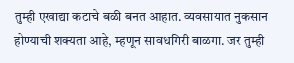तुम्ही एखाद्या कटाचे बळी बनत आहात. व्यवसायात नुकसान होण्याची शक्यता आहे, म्हणून सावधगिरी बाळगा. जर तुम्ही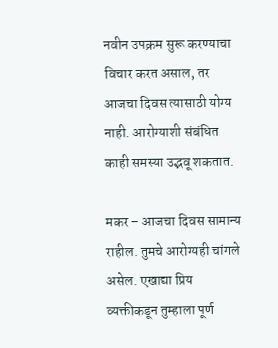नवीन उपक्रम सुरू करण्याचा विचार करत असाल, तर आजचा दिवस त्यासाठी योग्य नाही. आरोग्याशी संबंधित काही समस्या उद्भवू शकतात.

मकर – आजचा दिवस सामान्य राहील. तुमचे आरोग्यही चांगले असेल. एखाद्या प्रिय व्यक्तीकडून तुम्हाला पूर्ण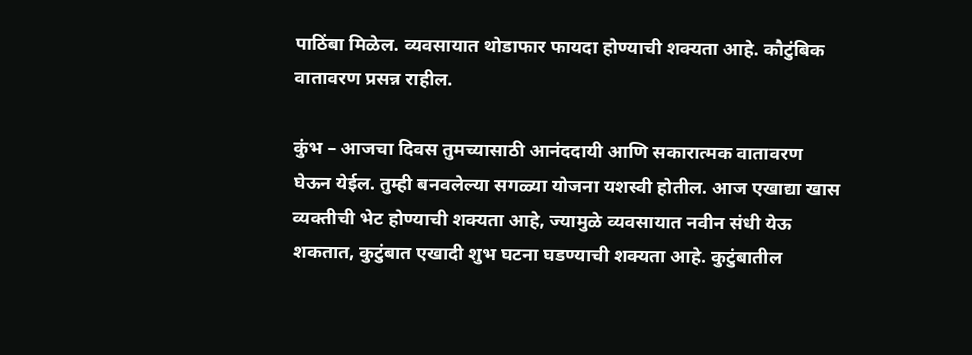पाठिंबा मिळेल. व्यवसायात थोडाफार फायदा होण्याची शक्यता आहे. कौटुंबिक वातावरण प्रसन्न राहील.

कुंभ – आजचा दिवस तुमच्यासाठी आनंददायी आणि सकारात्मक वातावरण घेऊन येईल. तुम्ही बनवलेल्या सगळ्या योजना यशस्वी होतील. आज एखाद्या खास व्यक्तीची भेट होण्याची शक्यता आहे, ज्यामुळे व्यवसायात नवीन संधी येऊ शकतात, कुटुंबात एखादी शुभ घटना घडण्याची शक्यता आहे. कुटुंबातील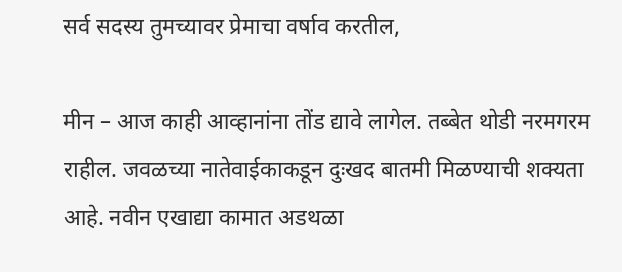सर्व सदस्य तुमच्यावर प्रेमाचा वर्षाव करतील,

मीन – आज काही आव्हानांना तोंड द्यावे लागेल. तब्बेत थोडी नरमगरम राहील. जवळच्या नातेवाईकाकडून दुःखद बातमी मिळण्याची शक्यता आहे. नवीन एखाद्या कामात अडथळा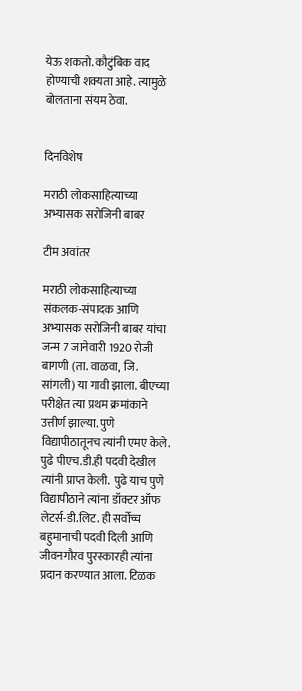येऊ शकतो. कौटुंबिक वाद होण्याची शक्यता आहे. त्यामुळे बोलताना संयम ठेवा.


दिनविशेष

मराठी लोकसाहित्याच्या अभ्यासक सरोजिनी बाबर

टीम अवांतर

मराठी लोकसाहित्याच्या संकलक-संपादक आणि अभ्यासक सरोजिनी बाबर यांचा जन्म 7 जानेवारी 1920 रोजी बागणी (ता. वाळवा, जि. सांगली) या गावी झाला. बीएच्या परीक्षेत त्या प्रथम क्रमांकाने उत्तीर्ण झाल्या. पुणे विद्यापीठातूनच त्यांनी एमए केले. पुढे पीएच.डी.ही पदवी देखील त्यांनी प्राप्त केली.  पुढे याच पुणे विद्यापीठाने त्यांना डॉक्टर ऑफ लेटर्स-डी.लिट. ही सर्वोच्च बहुमानाची पदवी दिली आणि जीवनगौरव पुरस्कारही त्यांना प्रदान करण्यात आला. टिळक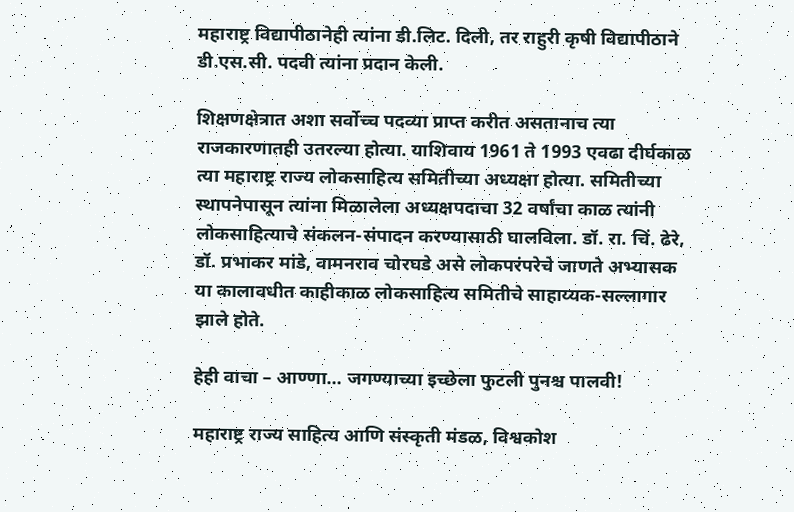महाराष्ट्र विद्यापीठानेही त्यांना डी.लिट. दिली, तर राहुरी कृषी विद्यापीठाने डी.एस.सी. पदवी त्यांना प्रदान केली.

शिक्षणक्षेत्रात अशा सर्वोच्च पदव्या प्राप्त करीत असतानाच त्या राजकारणातही उतरल्या होत्या. याशिवाय 1961 ते 1993 एवढा दीर्घकाळ त्या महाराष्ट्र राज्य लोकसाहित्य समितीच्या अध्यक्षा होत्या. समितीच्या स्थापनेपासून त्यांना मिळालेला अध्यक्षपदाचा 32 वर्षांचा काळ त्यांनी लोकसाहित्याचे संकलन-संपादन करण्यासाठी घालविला. डॉ. रा. चिं. ढेरे, डॉ. प्रभाकर मांडे, वामनराव चोरघडे असे लोकपरंपरेचे जाणते अभ्यासक या कालावधीत काहीकाळ लोकसाहित्य समितीचे साहाय्यक-सल्लागार झाले होते.

हेही वाचा – आण्णा… जगण्याच्या इच्छेला फुटली पुनश्च पालवी!

महाराष्ट्र राज्य साहित्य आणि संस्कृती मंडळ, विश्वकोश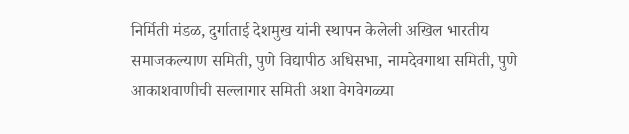निर्मिती मंडळ, दुर्गाताई देशमुख यांनी स्थापन केलेली अखिल भारतीय समाजकल्याण समिती, पुणे विद्यापीठ अधिसभा, नामदेवगाथा समिती, पुणे आकाशवाणीची सल्लागार समिती अशा वेगवेगळ्या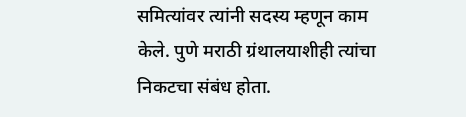समित्यांवर त्यांनी सदस्य म्हणून काम केले. पुणे मराठी ग्रंथालयाशीही त्यांचा निकटचा संबंध होता.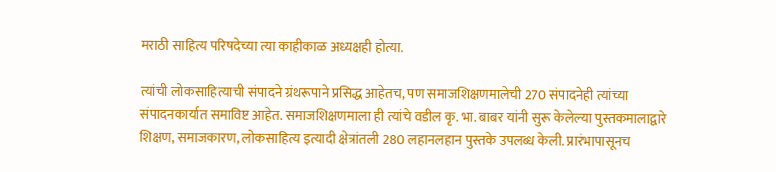मराठी साहित्य परिषदेच्या त्या काहीकाळ अध्यक्षही होत्या.

त्यांची लोकसाहित्याची संपादने ग्रंथरूपाने प्रसिद्ध आहेतच, पण समाजशिक्षणमालेची 270 संपादनेही त्यांच्या संपादनकार्यात समाविष्ट आहेत. समाजशिक्षणमाला ही त्यांचे वडील कृ. भा. बाबर यांनी सुरू केलेल्या पुस्तकमालाद्वारे शिक्षण, समाजकारण, लोकसाहित्य इत्यादी क्षेत्रांतली 280 लहानलहान पुस्तके उपलब्ध केली. प्रारंभापासूनच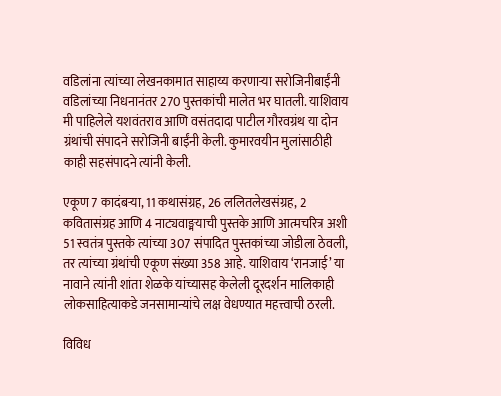वडिलांना त्यांच्या लेखनकामात साहाय्य करणाऱ्या सरोजिनीबाईंनी वडिलांच्या निधनानंतर 270 पुस्तकांची मालेत भर घातली. याशिवाय मी पाहिलेले यशवंतराव आणि वसंतदादा पाटील गौरवग्रंथ या दोन ग्रंथांची संपादने सरोजिनी बाईंनी केली. कुमारवयीन मुलांसाठीही काही सहसंपादने त्यांनी केली.

एकूण 7 कादंबऱ्या, 11 कथासंग्रह, 26 ललितलेखसंग्रह, 2 कवितासंग्रह आणि 4 नाट्यवाङ्मयाची पुस्तके आणि आत्मचरित्र अशी 51 स्वतंत्र पुस्तके त्यांच्या 307 संपादित पुस्तकांच्या जोडीला ठेवली, तर त्यांच्या ग्रंथांची एकूण संख्या 358 आहे. याशिवाय ‘रानजाई’ या नावाने त्यांनी शांता शेळके यांच्यासह केलेली दूरदर्शन मालिकाही लोकसाहित्याकडे जनसामान्यांचे लक्ष वेधण्यात महत्त्वाची ठरली.

विविध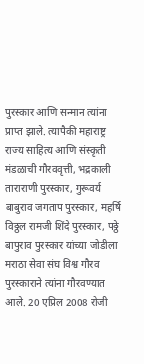पुरस्कार आणि सन्मान त्यांना प्राप्त झाले. त्यापैकी महाराष्ट्र राज्य साहित्य आणि संस्कृती मंडळाची गौरववृत्ती, भद्रकाली ताराराणी पुरस्कार, गुरूवर्य बाबुराव जगताप पुरस्कार, महर्षि विठ्ठल रामजी शिंदे पुरस्कार, पठ्ठे बापुराव पुरस्कार यांच्या जोडीला मराठा सेवा संघ विश्व गौरव पुरस्काराने त्यांना गौरवण्यात आले. 20 एप्रिल 2008 रोजी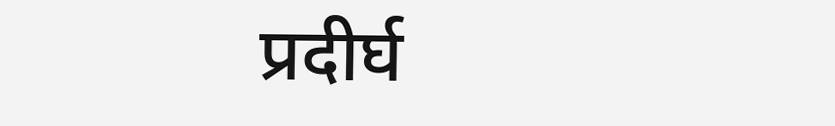प्रदीर्घ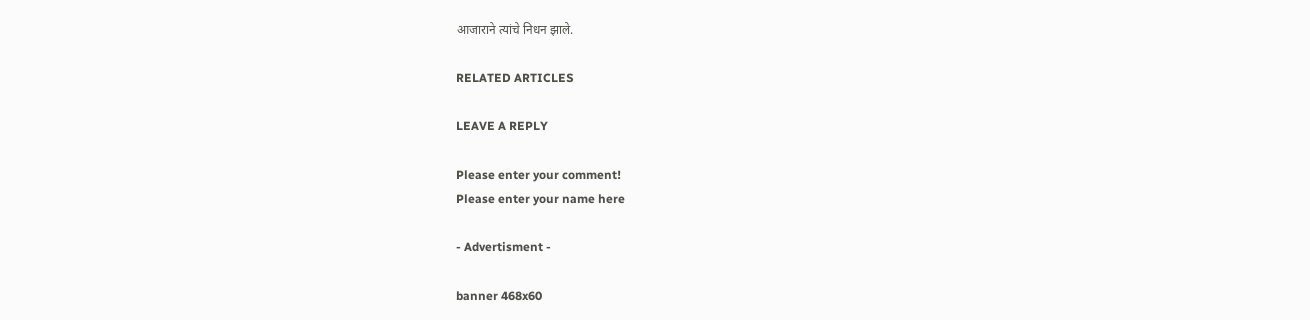आजाराने त्यांचे निधन झाले.

RELATED ARTICLES

LEAVE A REPLY

Please enter your comment!
Please enter your name here

- Advertisment -

banner 468x60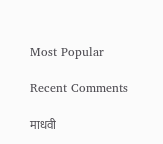Most Popular

Recent Comments

माधवी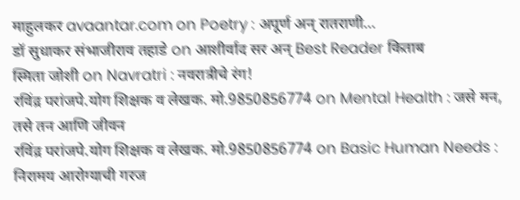माहुलकर avaantar.com on Poetry : अपूर्ण अन् रातराणी…
डॉ सुधाकर संभाजीराव तहाडे on आशीर्वाद सर अन् Best Reader किताब
स्मिता जोशी on Navratri : नवरात्रीचे रंग!
रविंद्र परांजपे.योग शिक्षक व लेखक. मो.9850856774 on Mental Health : जसे मन, तसे तन आणि जीवन
रविंद्र परांजपे.योग शिक्षक व लेखक. मो.9850856774 on Basic Human Needs : निरामय आरोग्याची गरज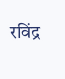रविंद्र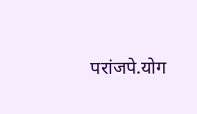परांजपे.योग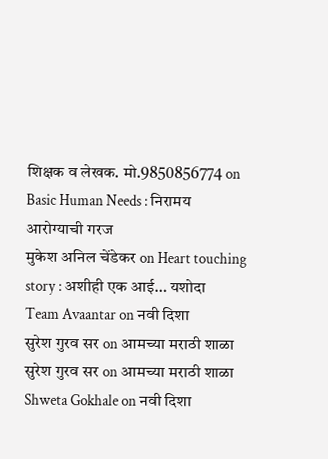शिक्षक व लेखक. मो.9850856774 on Basic Human Needs : निरामय आरोग्याची गरज
मुकेश अनिल चेंडेकर on Heart touching story : अशीही एक आई… यशोदा
Team Avaantar on नवी दिशा
सुरेश गुरव सर on आमच्या मराठी शाळा
सुरेश गुरव सर on आमच्या मराठी शाळा
Shweta Gokhale on नवी दिशा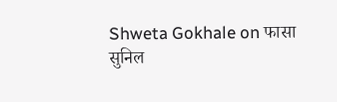Shweta Gokhale on फासा
सुनिल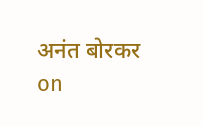अनंत बोरकर on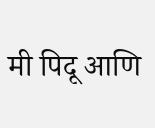मी पिदू आणि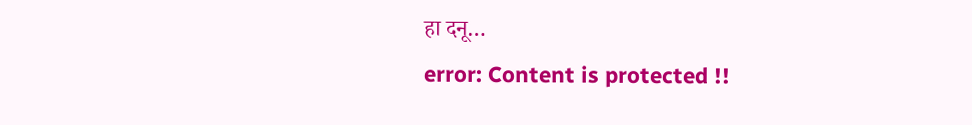हा दनू…
error: Content is protected !!